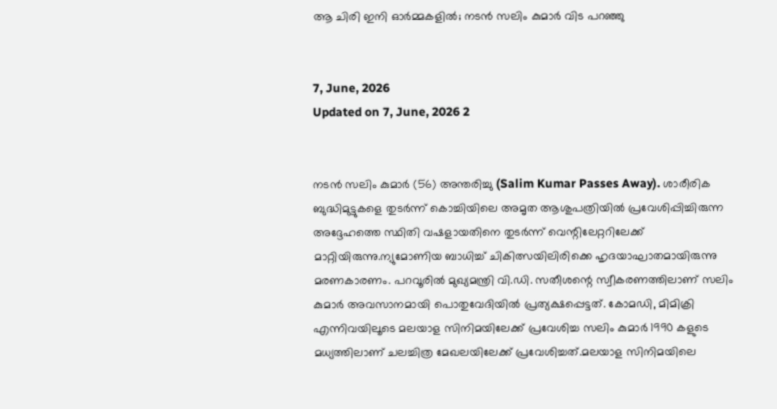ആ ചിരി ഇനി ഓർമ്മകളിൽ; നടൻ സലിം കുമാർ വിട പറഞ്ഞു


7, June, 2026
Updated on 7, June, 2026 2


നടൻ സലിം കുമാർ (56) അന്തരിച്ചു (Salim Kumar Passes Away). ശാരീരിക ബുദ്ധിമുട്ടുകളെ തുടർന്ന് കൊച്ചിയിലെ അമൃത ആശുപത്രിയിൽ പ്രവേശിപ്പിച്ചിരുന്ന അദ്ദേഹത്തെ സ്ഥിതി വഷളായതിനെ തുടർന്ന് വെന്റിലേറ്ററിലേക്ക് മാറ്റിയിരുന്നു.ന്യുമോണിയ ബാധിച്ച് ചികിത്സയിലിരിക്കെ ഹൃദയാഘാതമായിരുന്നു മരണകാരണം. പറവൂരിൽ മുഖ്യമന്ത്രി വി.ഡി. സതീശന്റെ സ്വീകരണത്തിലാണ് സലിം കുമാർ അവസാനമായി പൊതുവേദിയിൽ പ്രത്യക്ഷപ്പെട്ടത്. കോമഡി, മിമിക്രി എന്നിവയിലൂടെ മലയാള സിനിമയിലേക്ക് പ്രവേശിച്ച സലിം കുമാർ 1990 കളുടെ മധ്യത്തിലാണ് ചലച്ചിത്ര മേഖലയിലേക്ക് പ്രവേശിച്ചത്.മലയാള സിനിമയിലെ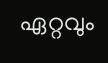ഏറ്റവും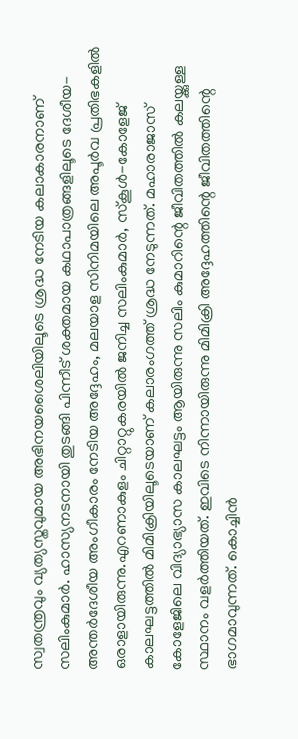സ്വതന്ത്രവും വ്യത്യസ്തവുമായ അഭിനയശൈലിയിലൂടെ ശ്രദ്ധ നേടിയ കലാകാരനാണ് സലിംകുമാർ. ഹാസ്യനടനായി തുടങ്ങി പിന്നീട് ശക്തമായ കഥാപാത്രങ്ങളിലൂടെ ദേശീയ-അന്തർദേശീയ അംഗീകാരം നേടിയ അദ്ദേഹം, മലയാള സിനിമയിലെ അപൂർവ പ്രതിഭകളിൽ ഒരാളായിരുന്നു.എറണാകുളം ചിറ്റാറ്റുകരയിൽ ജനിച്ച സലിംകുമാർ, സ്കൂൾ-കോളേജ് കാലഘട്ടത്തിൽ മിമിക്രിയിലൂടെയാണ് കലാരംഗത്ത് ശ്രദ്ധ നേടുന്നത്. മഹാരാജാസ് കോളേജിലെ വിദ്യാഭ്യാസ കാലഘട്ടം ആയിരുന്നു സലിം കുമാറിന്റെ ജീവിതത്തിൽ കലയ്ക്കുള്ള സ്ഥാനം വളർത്തിയത്. ഇവിടെ നിന്നായിരുന്നു മിമിക്രി അദ്ദേഹത്തിന്റെ ജീവിതത്തിന്റെ ഭാഗമാവുന്നത്. കൊച്ചിൻ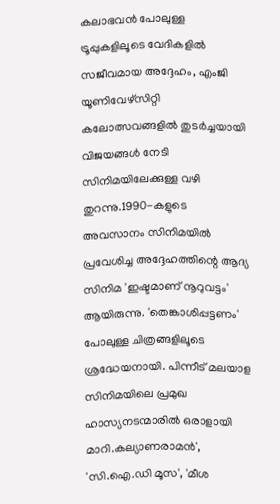കലാഭവൻ പോലുള്ള ട്രൂപ്പുകളിലൂടെ വേദികളിൽ സജീവമായ അദ്ദേഹം, എംജി യൂണിവേഴ്സിറ്റി കലോത്സവങ്ങളിൽ തുടർച്ചയായി വിജയങ്ങൾ നേടി സിനിമയിലേക്കുള്ള വഴി തുറന്നു.1990-കളുടെ അവസാനം സിനിമയിൽ പ്രവേശിച്ച അദ്ദേഹത്തിന്റെ ആദ്യ സിനിമ 'ഇഷ്ടമാണ് നൂറുവട്ടം' ആയിരുന്നു. 'തെങ്കാശിപ്പട്ടണം' പോലുള്ള ചിത്രങ്ങളിലൂടെ ശ്രദ്ധേയനായി. പിന്നീട് മലയാള സിനിമയിലെ പ്രമുഖ ഹാസ്യനടന്മാരിൽ ഒരാളായി മാറി.കല്യാണരാമൻ', 'സി.ഐ.ഡി മൂസ', 'മീശ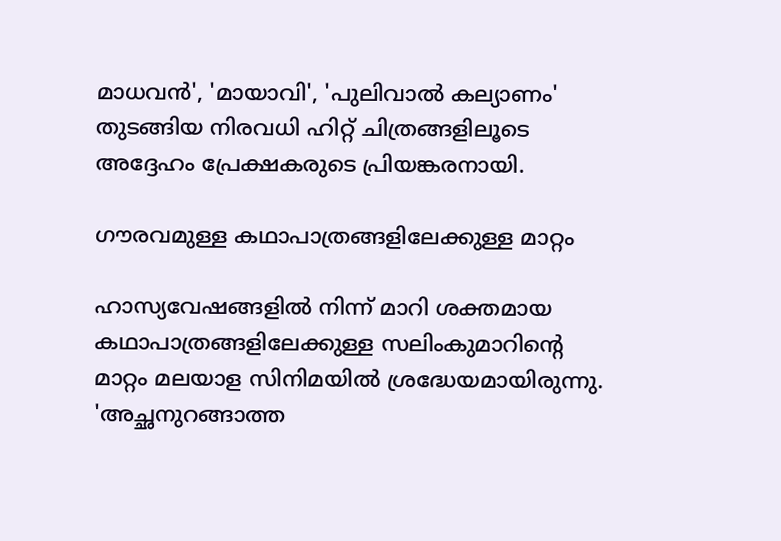മാധവൻ', 'മായാവി', 'പുലിവാൽ കല്യാണം' തുടങ്ങിയ നിരവധി ഹിറ്റ് ചിത്രങ്ങളിലൂടെ അദ്ദേഹം പ്രേക്ഷകരുടെ പ്രിയങ്കരനായി.

ഗൗരവമുള്ള കഥാപാത്രങ്ങളിലേക്കുള്ള മാറ്റം

ഹാസ്യവേഷങ്ങളിൽ നിന്ന് മാറി ശക്തമായ കഥാപാത്രങ്ങളിലേക്കുള്ള സലിംകുമാറിന്റെ മാറ്റം മലയാള സിനിമയിൽ ശ്രദ്ധേയമായിരുന്നു. 'അച്ഛനുറങ്ങാത്ത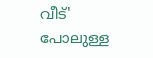വീട്' പോലുള്ള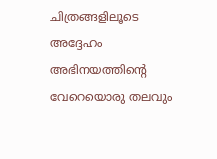ചിത്രങ്ങളിലൂടെ അദ്ദേഹം അഭിനയത്തിന്റെ വേറെയൊരു തലവും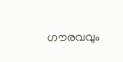ഗൗരവവും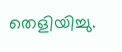തെളിയിച്ചു.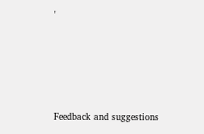'







Feedback and suggestions